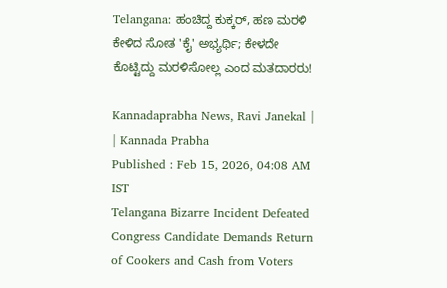Telangana: ಹಂಚಿದ್ದ ಕುಕ್ಕರ್, ಹಣ ಮರಳಿ ಕೇಳಿದ ಸೋತ 'ಕೈ' ಅಭ್ಯರ್ಥಿ; ಕೇಳದೇ ಕೊಟ್ಟಿದ್ದು ಮರಳಿಸೋಲ್ಲ ಎಂದ ಮತದಾರರು!

Kannadaprabha News, Ravi Janekal |   | Kannada Prabha
Published : Feb 15, 2026, 04:08 AM IST
Telangana Bizarre Incident Defeated Congress Candidate Demands Return of Cookers and Cash from Voters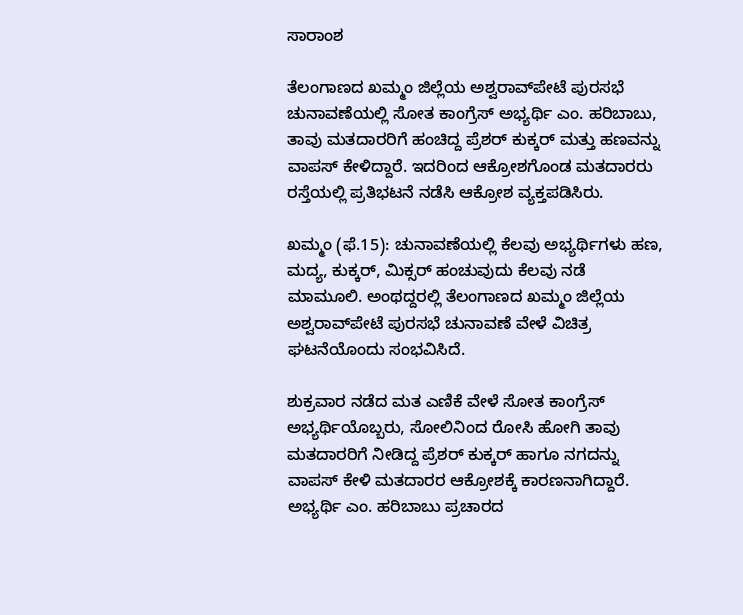ಸಾರಾಂಶ

ತೆಲಂಗಾಣದ ಖಮ್ಮಂ ಜಿಲ್ಲೆಯ ಅಶ್ವರಾವ್‌ಪೇಟೆ ಪುರಸಭೆ ಚುನಾವಣೆಯಲ್ಲಿ ಸೋತ ಕಾಂಗ್ರೆಸ್‌ ಅಭ್ಯರ್ಥಿ ಎಂ. ಹರಿಬಾಬು, ತಾವು ಮತದಾರರಿಗೆ ಹಂಚಿದ್ದ ಪ್ರೆಶರ್ ಕುಕ್ಕರ್‌ ಮತ್ತು ಹಣವನ್ನು ವಾಪಸ್ ಕೇಳಿದ್ದಾರೆ. ಇದರಿಂದ ಆಕ್ರೋಶಗೊಂಡ ಮತದಾರರು ರಸ್ತೆಯಲ್ಲಿ ಪ್ರತಿಭಟನೆ ನಡೆಸಿ ಆಕ್ರೋಶ ವ್ಯಕ್ತಪಡಿಸಿರು.

ಖಮ್ಮಂ (ಫೆ.15): ಚುನಾವಣೆಯಲ್ಲಿ ಕೆಲವು ಅಭ್ಯರ್ಥಿಗಳು ಹಣ, ಮದ್ಯ, ಕುಕ್ಕರ್‌, ಮಿಕ್ಸರ್‌ ಹಂಚುವುದು ಕೆಲವು ನಡೆ ಮಾಮೂಲಿ. ಅಂಥದ್ದರಲ್ಲಿ ತೆಲಂಗಾಣದ ಖಮ್ಮಂ ಜಿಲ್ಲೆಯ ಅಶ್ವರಾವ್‌ಪೇಟೆ ಪುರಸಭೆ ಚುನಾವಣೆ ವೇಳೆ ವಿಚಿತ್ರ ಘಟನೆಯೊಂದು ಸಂಭವಿಸಿದೆ.

ಶುಕ್ರವಾರ ನಡೆದ ಮತ ಎಣಿಕೆ ವೇಳೆ ಸೋತ ಕಾಂಗ್ರೆಸ್‌ ಅಭ್ಯರ್ಥಿಯೊಬ್ಬರು, ಸೋಲಿನಿಂದ ರೋಸಿ ಹೋಗಿ ತಾವು ಮತದಾರರಿಗೆ ನೀಡಿದ್ದ ಪ್ರೆಶರ್‌ ಕುಕ್ಕರ್‌ ಹಾಗೂ ನಗದನ್ನು ವಾಪಸ್‌ ಕೇಳಿ ಮತದಾರರ ಆಕ್ರೋಶಕ್ಕೆ ಕಾರಣನಾಗಿದ್ದಾರೆ. ಅಭ್ಯರ್ಥಿ ಎಂ. ಹರಿಬಾಬು ಪ್ರಚಾರದ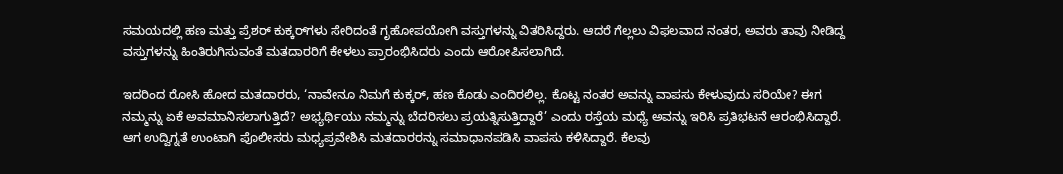ಸಮಯದಲ್ಲಿ ಹಣ ಮತ್ತು ಪ್ರೆಶರ್ ಕುಕ್ಕರ್‌ಗಳು ಸೇರಿದಂತೆ ಗೃಹೋಪಯೋಗಿ ವಸ್ತುಗಳನ್ನು ವಿತರಿಸಿದ್ದರು. ಆದರೆ ಗೆಲ್ಲಲು ವಿಫಲವಾದ ನಂತರ, ಅವರು ತಾವು ನೀಡಿದ್ದ ವಸ್ತುಗಳನ್ನು ಹಿಂತಿರುಗಿಸುವಂತೆ ಮತದಾರರಿಗೆ ಕೇಳಲು ಪ್ರಾರಂಭಿಸಿದರು ಎಂದು ಆರೋಪಿಸಲಾಗಿದೆ.

ಇದರಿಂದ ರೋಸಿ ಹೋದ ಮತದಾರರು, ‘ನಾವೇನೂ ನಿಮಗೆ ಕುಕ್ಕರ್, ಹಣ ಕೊಡು ಎಂದಿರಲಿಲ್ಲ. ಕೊಟ್ಟ ನಂತರ ಅವನ್ನು ವಾಪಸು ಕೇಳುವುದು ಸರಿಯೇ? ಈಗ ನಮ್ಮನ್ನು ಏಕೆ ಅವಮಾನಿಸಲಾಗುತ್ತಿದೆ? ಅಭ್ಯರ್ಥಿಯು ನಮ್ಮನ್ನು ಬೆದರಿಸಲು ಪ್ರಯತ್ನಿಸುತ್ತಿದ್ದಾರೆ’ ಎಂದು ರಸ್ತೆಯ ಮಧ್ಯೆ ಅವನ್ನು ಇರಿಸಿ ಪ್ರತಿಭಟನೆ ಆರಂಭಿಸಿದ್ದಾರೆ. ಆಗ ಉದ್ವಿಗ್ನತೆ ಉಂಟಾಗಿ ಪೊಲೀಸರು ಮಧ್ಯಪ್ರವೇಶಿಸಿ ಮತದಾರರನ್ನು ಸಮಾಧಾನಪಡಿಸಿ ವಾಪಸು ಕಳಿಸಿದ್ದಾರೆ. ಕೆಲವು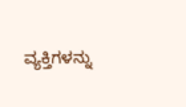ವ್ಯಕ್ತಿಗಳನ್ನು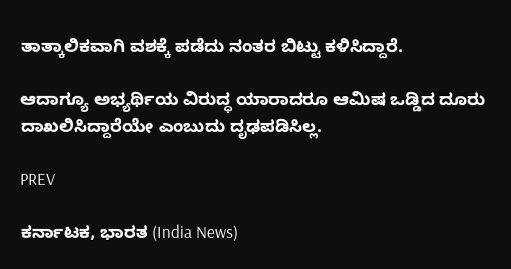ತಾತ್ಕಾಲಿಕವಾಗಿ ವಶಕ್ಕೆ ಪಡೆದು ನಂತರ ಬಿಟ್ಟು ಕಳಿಸಿದ್ದಾರೆ.

ಆದಾಗ್ಯೂ ಅಭ್ಯರ್ಥಿಯ ವಿರುದ್ಧ ಯಾರಾದರೂ ಆಮಿಷ ಒಡ್ಡಿದ ದೂರು ದಾಖಲಿಸಿದ್ದಾರೆಯೇ ಎಂಬುದು ದೃಢಪಡಿಸಿಲ್ಲ.

PREV

ಕರ್ನಾಟಕ, ಭಾರತ (India News)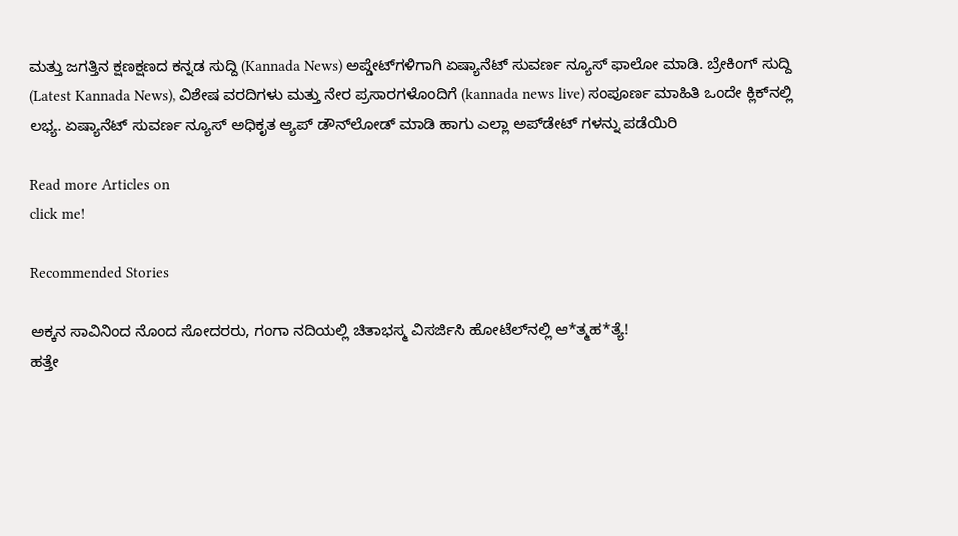ಮತ್ತು ಜಗತ್ತಿನ ಕ್ಷಣಕ್ಷಣದ ಕನ್ನಡ ಸುದ್ದಿ (Kannada News) ಅಪ್ಡೇಟ್‌ಗಳಿಗಾಗಿ ಏಷ್ಯಾನೆಟ್ ಸುವರ್ಣ ನ್ಯೂಸ್‌ ಫಾಲೋ ಮಾಡಿ. ಬ್ರೇಕಿಂಗ್ ಸುದ್ದಿ (Latest Kannada News), ವಿಶೇಷ ವರದಿಗಳು ಮತ್ತು ನೇರ ಪ್ರಸಾರಗಳೊಂದಿಗೆ (kannada news live) ಸಂಪೂರ್ಣ ಮಾಹಿತಿ ಒಂದೇ ಕ್ಲಿಕ್‌ನಲ್ಲಿ ಲಭ್ಯ. ಏಷ್ಯಾನೆಟ್ ಸುವರ್ಣ ನ್ಯೂಸ್ ಅಧಿಕೃತ ಆ್ಯಪ್ ಡೌನ್‌ಲೋಡ್ ಮಾಡಿ ಹಾಗು ಎಲ್ಲಾ ಅಪ್‌ಡೇಟ್ ಗಳನ್ನು ಪಡೆಯಿರಿ

Read more Articles on
click me!

Recommended Stories

ಅಕ್ಕನ ಸಾವಿನಿಂದ ನೊಂದ ಸೋದರರು, ಗಂಗಾ ನದಿಯಲ್ಲಿ ಚಿತಾಭಸ್ಮ ವಿಸರ್ಜಿಸಿ ಹೋಟೆಲ್‌ನಲ್ಲಿ ಆ*ತ್ಮಹ*ತ್ಯೆ!
ಹತ್ತೇ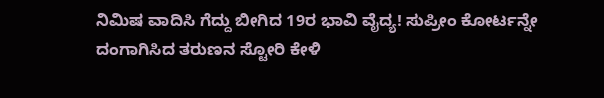ನಿಮಿಷ ವಾದಿಸಿ ಗೆದ್ದು ಬೀಗಿದ 19ರ ಭಾವಿ ವೈದ್ಯ! ಸುಪ್ರೀಂ ಕೋರ್ಟನ್ನೇ ದಂಗಾಗಿಸಿದ ತರುಣನ ಸ್ಟೋರಿ ಕೇಳಿ